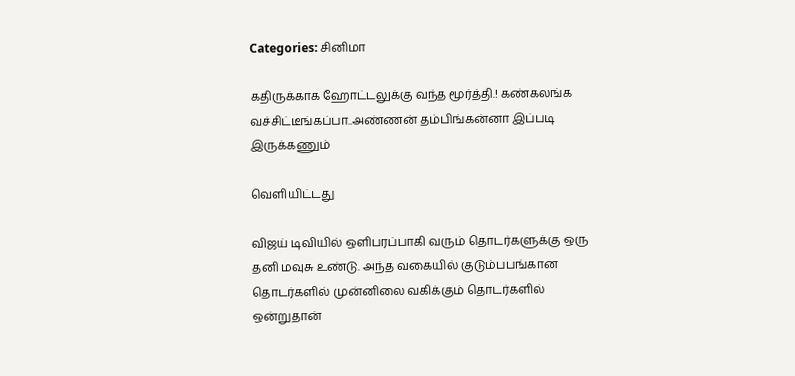Categories: சினிமா

கதிருக்காக ஹோட்டலுக்கு வந்த மூர்த்தி.! கண்கலங்க வச்சிட்டீங்கப்பா..அண்ணன் தம்பிங்கன்னா இப்படி இருக்கணும்

வெளியிட்டது

விஜய் டிவியில் ஒளிபரப்பாகி வரும் தொடர்களுக்கு ஒரு தனி மவுசு உண்டு. அந்த வகையில் குடும்பபங்கான தொடர்களில் முன்னிலை வகிக்கும் தொடர்களில் ஒன்றுதான்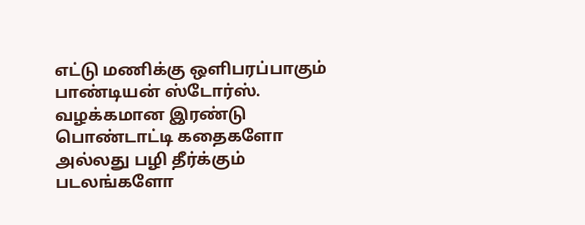எட்டு மணிக்கு ஒளிபரப்பாகும் பாண்டியன் ஸ்டோர்ஸ். வழக்கமான இரண்டு பொண்டாட்டி கதைகளோ அல்லது பழி தீர்க்கும் படலங்களோ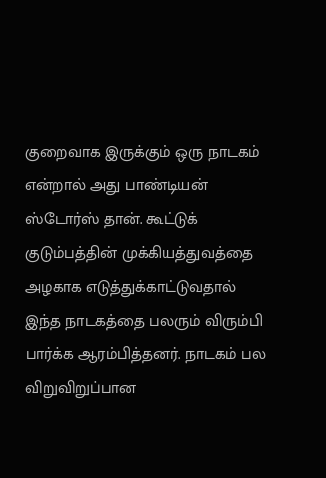குறைவாக இருக்கும் ஒரு நாடகம் என்றால் அது பாண்டியன் ஸ்டோர்ஸ் தான். கூட்டுக் குடும்பத்தின் முக்கியத்துவத்தை அழகாக எடுத்துக்காட்டுவதால் இந்த நாடகத்தை பலரும் விரும்பி பார்க்க ஆரம்பித்தனர். நாடகம் பல விறுவிறுப்பான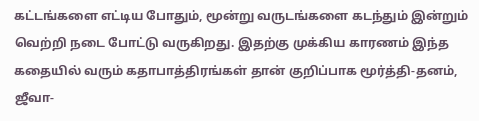கட்டங்களை எட்டிய போதும், மூன்று வருடங்களை கடந்தும் இன்றும் வெற்றி நடை போட்டு வருகிறது. இதற்கு முக்கிய காரணம் இந்த கதையில் வரும் கதாபாத்திரங்கள் தான் குறிப்பாக மூர்த்தி-தனம், ஜீவா-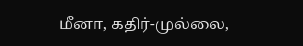மீனா, கதிர்-முல்லை,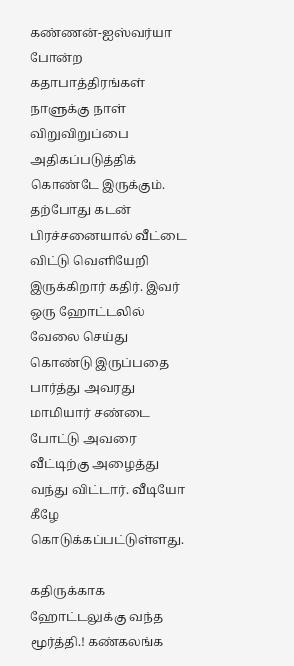கண்ணன்-ஐஸ்வர்யா போன்ற கதாபாத்திரங்கள் நாளுக்கு நாள் விறுவிறுப்பை அதிகப்படுத்திக் கொண்டே இருக்கும். தற்போது கடன் பிரச்சனையால் வீட்டை விட்டு வெளியேறி இருக்கிறார் கதிர். இவர் ஒரு ஹோட்டலில் வேலை செய்து கொண்டு இருப்பதை பார்த்து அவரது மாமியார் சண்டை போட்டு அவரை வீட்டிற்கு அழைத்து வந்து விட்டார். வீடியோ கீழே கொடுக்கப்பட்டுள்ளது.

கதிருக்காக ஹோட்டலுக்கு வந்த மூர்த்தி.! கண்கலங்க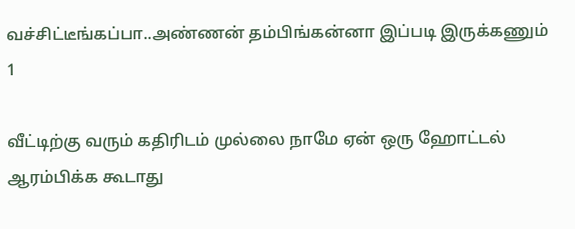வச்சிட்டீங்கப்பா..அண்ணன் தம்பிங்கன்னா இப்படி இருக்கணும் 1

வீட்டிற்கு வரும் கதிரிடம் முல்லை நாமே ஏன் ஒரு ஹோட்டல் ஆரம்பிக்க கூடாது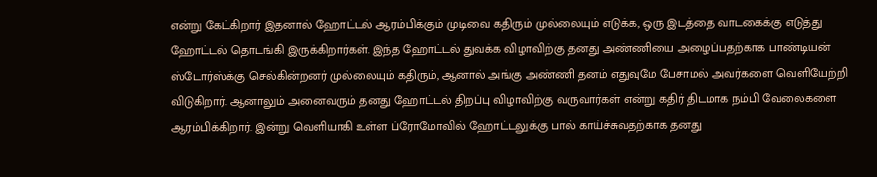என்று கேட்கிறார் இதனால் ஹோட்டல் ஆரம்பிக்கும் முடிவை கதிரும் முல்லையும் எடுக்க, ஒரு இடத்தை வாடகைக்கு எடுத்து ஹோட்டல் தொடங்கி இருக்கிறார்கள். இந்த ஹோட்டல் துவக்க விழாவிற்கு தனது அண்ணியை அழைப்பதற்காக பாண்டியன் ஸ்டோர்ஸ்க்கு செல்கின்றனர் முல்லையும் கதிரும், ஆனால் அங்கு அண்ணி தனம் எதுவுமே பேசாமல் அவர்களை வெளியேற்றி விடுகிறார். ஆனாலும் அனைவரும் தனது ஹோட்டல் திறப்பு விழாவிற்கு வருவார்கள் என்று கதிர் திடமாக நம்பி வேலைகளை ஆரம்பிக்கிறார். இன்று வெளியாகி உள்ள ப்ரோமோவில் ஹோட்டலுக்கு பால் காய்ச்சுவதற்காக தனது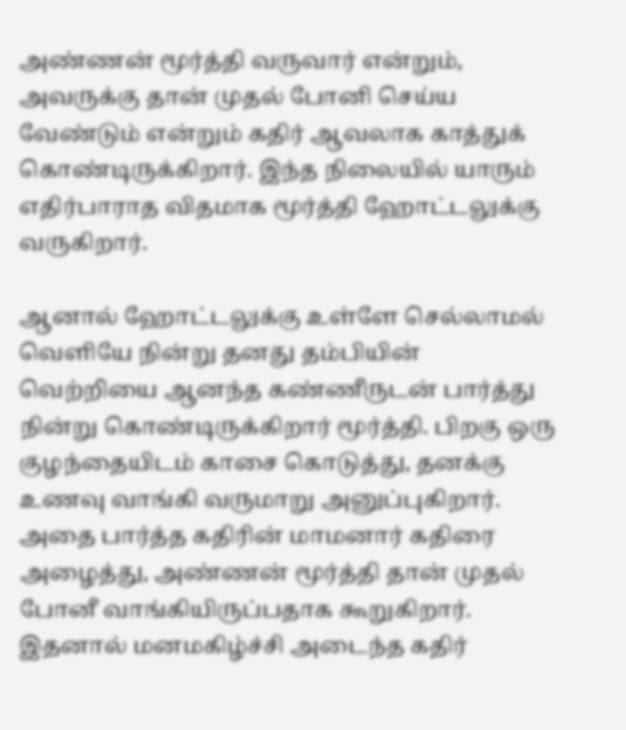அண்ணன் மூர்த்தி வருவார் என்றும், அவருக்கு தான் முதல் போனி செய்ய வேண்டும் என்றும் கதிர் ஆவலாக காத்துக் கொண்டிருக்கிறார். இந்த நிலையில் யாரும் எதிர்பாராத விதமாக மூர்த்தி ஹோட்டலுக்கு வருகிறார்.

ஆனால் ஹோட்டலுக்கு உள்ளே செல்லாமல் வெளியே நின்று தனது தம்பியின் வெற்றியை ஆனந்த கண்ணீருடன் பார்த்து நின்று கொண்டிருக்கிறார் மூர்த்தி. பிறகு ஒரு குழந்தையிடம் காசை கொடுத்து, தனக்கு உணவு வாங்கி வருமாறு அனுப்புகிறார். அதை பார்த்த கதிரின் மாமனார் கதிரை அழைத்து, அண்ணன் மூர்த்தி தான் முதல் போனீ வாங்கியிருப்பதாக கூறுகிறார். இதனால் மனமகிழ்ச்சி அடைந்த கதிர்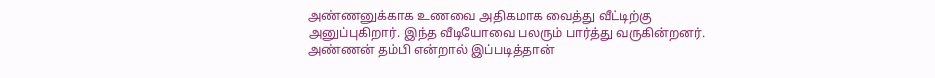அண்ணனுக்காக உணவை அதிகமாக வைத்து வீட்டிற்கு அனுப்புகிறார். இந்த வீடியோவை பலரும் பார்த்து வருகின்றனர். அண்ணன் தம்பி என்றால் இப்படித்தான்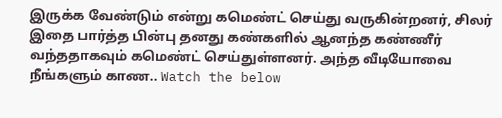இருக்க வேண்டும் என்று கமெண்ட் செய்து வருகின்றனர், சிலர் இதை பார்த்த பின்பு தனது கண்களில் ஆனந்த கண்ணீர் வந்ததாகவும் கமெண்ட் செய்துள்ளனர். அந்த வீடியோவை நீங்களும் காண.. Watch the below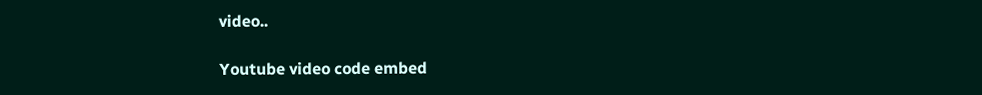video..

Youtube video code embed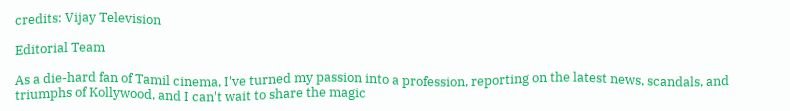credits: Vijay Television

Editorial Team

As a die-hard fan of Tamil cinema, I've turned my passion into a profession, reporting on the latest news, scandals, and triumphs of Kollywood, and I can't wait to share the magic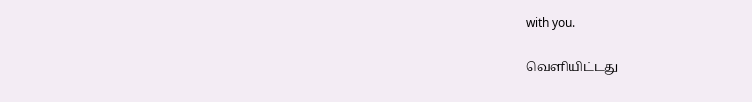with you.

வெளியிட்டது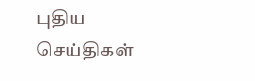புதிய செய்திகள்